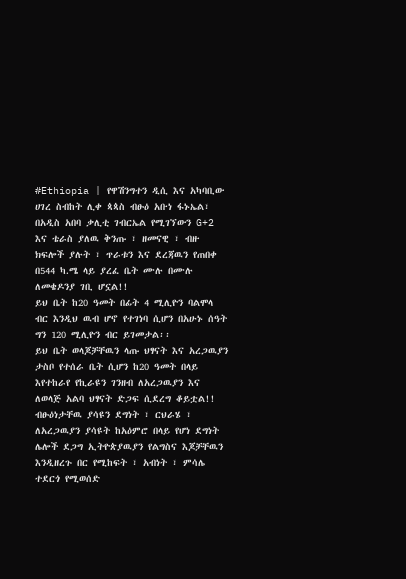#Ethiopia | የዋሽንግተን ዲሲ እና አካባቢው ሀገረ ስብከት ሊቀ ጳጳስ ብፁዕ አቡነ ፋኑኤል፣ በአዲስ አበባ ቃሊቲ ገብርኤል የሚገኘውን G+2 እና ቴራስ ያለዉ ቅንጡ ፣ ዘመናዊ ፣ ብዙ ክፍሎች ያሉት ፣ ጥራቱን እና ደረጃዉን የጠበቀ በ544 ካ.ሜ ላይ ያረፈ ቤት ሙሉ በሙሉ ለመቄዶንያ ገቢ ሆኗል!!
ይህ ቤት ከ20 ዓመት በፊት 4 ሚሊዮን ባልሞላ ብር እንዲህ ዉብ ሆኖ የተገነባ ሲሆን በአሁኑ ሰዓት ግን 120 ሚሊዮን ብር ይገመታል፡፡
ይህ ቤት ወላጆቻቸዉን ላጡ ህፃናት እና አረጋዉያን ታስቦ የተሰራ ቤት ሲሆን ከ20 ዓመት በላይ እየተከራየ የኪራዩን ገንዘብ ለአረጋዉያን እና ለወላጅ አልባ ህፃናት ድጋፍ ሲደረግ ቆይቷል!!
ብፁዕነታቸዉ ያሳዩን ደግነት ፣ ርህራሄ ፣ ለአረጋዉያን ያሳዩት ከአዕምሮ በላይ የሆነ ደግነት ሌሎች ደጋግ ኢትዮጵያዉያን የልግስና እጆቻቸዉን እንዲዘረጉ በር የሚከፍት ፣ አብነት ፣ ምሳሌ ተደርጎ የሚወሰድ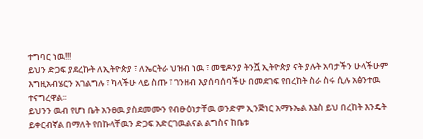ተግባር ነዉ!!!
ይህን ድጋፍ ያደረኩት ለኢትዮጵያ ፣ ለኤርትራ ህዝብ ነዉ ፣ መቄዶንያ ትንሿ ኢትዮጵያ ናት ያሉት አባታችን ሁላችሁም እግዚአብሄርን አገልግሉ ፣ ካላችሁ ላይ ስጡ ፣ ገንዘብ እያሰባሰባችሁ በመደገፍ የበረከት ስራ ስሩ ሲሉ አፅንተዉ ተናግረዋል፡፡
ይህንን ዉብ የሆነ ቤት አንፀዉ ያስደመሙን የብፁዕነታቸዉ ወንድም ኢንጅነር አማኑኤል እኔስ ይህ በረከት እንዴት ይቀርብኛል በማለት የበኩላቸዉን ድጋፍ አድርገዉልናል ልግስና ከቤቱ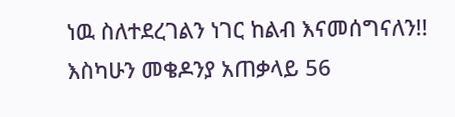ነዉ ስለተደረገልን ነገር ከልብ እናመሰግናለን!!
እስካሁን መቄዶንያ አጠቃላይ 56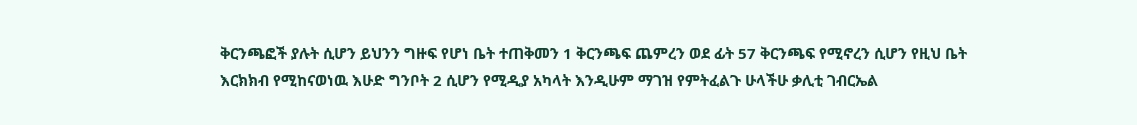ቅርንጫፎች ያሉት ሲሆን ይህንን ግዙፍ የሆነ ቤት ተጠቅመን 1 ቅርንጫፍ ጨምረን ወደ ፊት 57 ቅርንጫፍ የሚኖረን ሲሆን የዚህ ቤት እርክክብ የሚከናወነዉ እሁድ ግንቦት 2 ሲሆን የሚዲያ አካላት እንዲሁም ማገዝ የምትፈልጉ ሁላችሁ ቃሊቲ ገብርኤል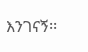እንገናኝ፡፡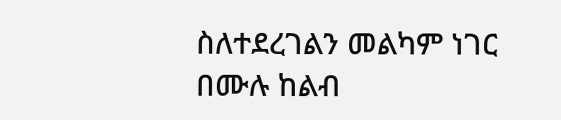ስለተደረገልን መልካም ነገር በሙሉ ከልብ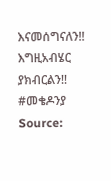እናመሰግናለን!!
እግዚአብሄር ያክብርልን!!
#መቄዶንያ
Source: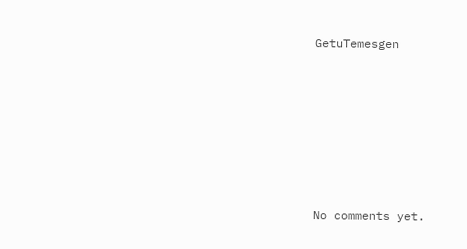GetuTemesgen








No comments yet.